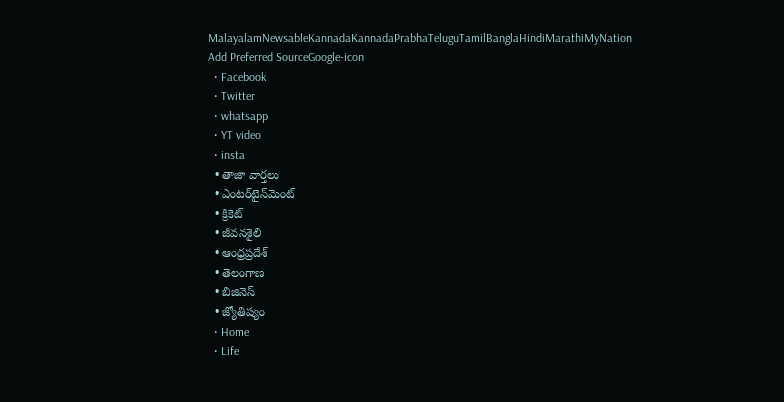MalayalamNewsableKannadaKannadaPrabhaTeluguTamilBanglaHindiMarathiMyNation
Add Preferred SourceGoogle-icon
  • Facebook
  • Twitter
  • whatsapp
  • YT video
  • insta
  • తాజా వార్తలు
  • ఎంటర్‌టైన్‌మెంట్
  • క్రికెట్
  • జీవనశైలి
  • ఆంధ్రప్రదేశ్
  • తెలంగాణ
  • బిజినెస్
  • జ్యోతిష్యం
  • Home
  • Life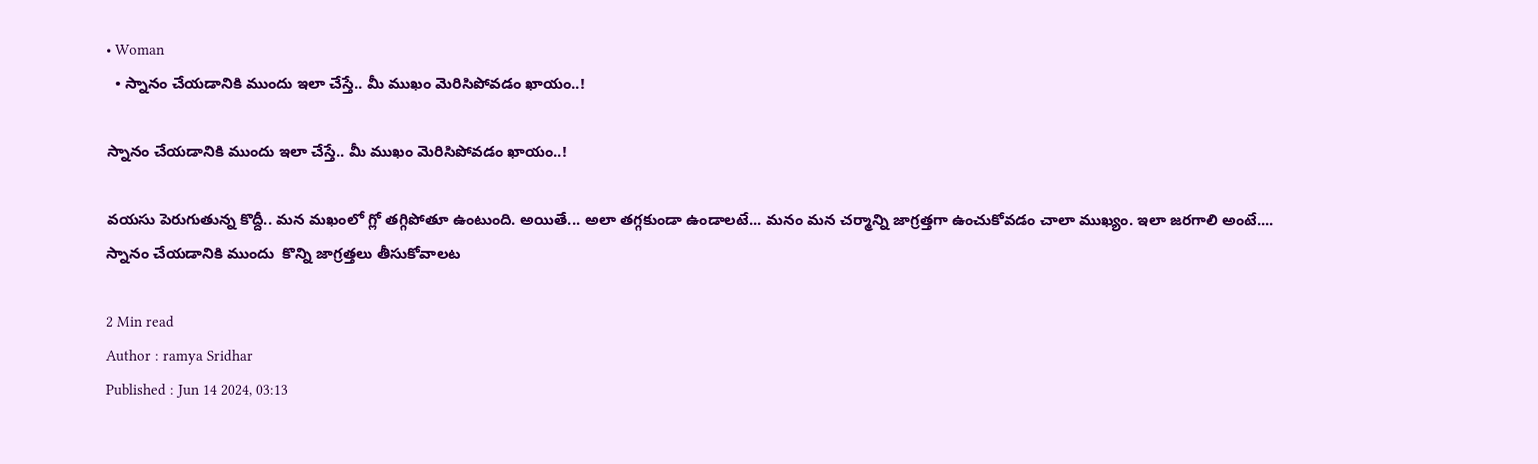• Woman
  • స్నానం చేయడానికి ముందు ఇలా చేస్తే.. మీ ముఖం మెరిసిపోవడం ఖాయం..!

స్నానం చేయడానికి ముందు ఇలా చేస్తే.. మీ ముఖం మెరిసిపోవడం ఖాయం..!

వయసు పెరుగుతున్న కొద్దీ.. మన మఖంలో గ్లో తగ్గిపోతూ ఉంటుంది. అయితే... అలా తగ్గకుండా ఉండాలటే... మనం మన చర్మాన్ని జాగ్రత్తగా ఉంచుకోవడం చాలా ముఖ్యం. ఇలా జరగాలి అంటే.... స్నానం చేయడానికి ముందు  కొన్ని జాగ్రత్తలు తీసుకోవాలట

2 Min read
Author : ramya Sridhar
Published : Jun 14 2024, 03:13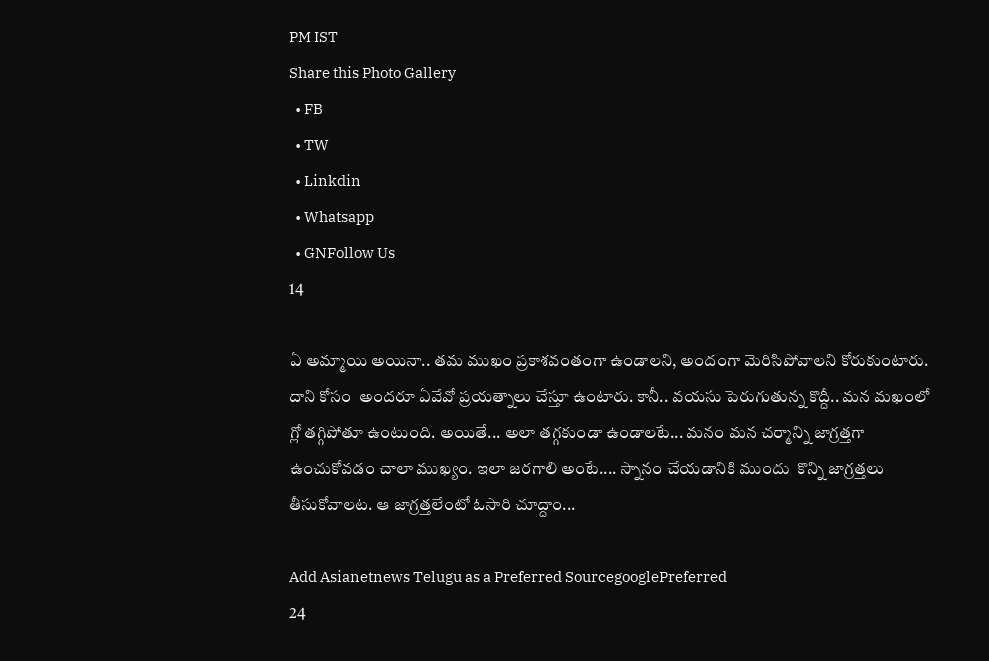PM IST
Share this Photo Gallery
  • FB
  • TW
  • Linkdin
  • Whatsapp
  • GNFollow Us
14

ఏ అమ్మాయి అయినా.. తమ ముఖం ప్రకాశవంతంగా ఉండాలని, అందంగా మెరిసిపోవాలని కోరుకుంటారు. దాని కోసం  అందరూ ఏవేవో ప్రయత్నాలు చేస్తూ ఉంటారు. కానీ.. వయసు పెరుగుతున్న కొద్దీ.. మన మఖంలో గ్లో తగ్గిపోతూ ఉంటుంది. అయితే... అలా తగ్గకుండా ఉండాలటే... మనం మన చర్మాన్ని జాగ్రత్తగా ఉంచుకోవడం చాలా ముఖ్యం. ఇలా జరగాలి అంటే.... స్నానం చేయడానికి ముందు  కొన్ని జాగ్రత్తలు తీసుకోవాలట. ఆ జాగ్రత్తలేంటో ఓసారి చూద్దాం...

Add Asianetnews Telugu as a Preferred SourcegooglePreferred
24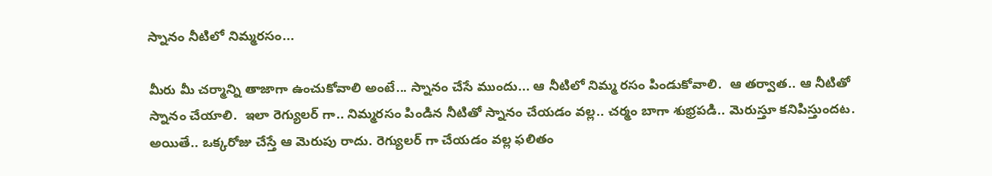స్నానం నీటిలో నిమ్మరసం...

మీరు మీ చర్మాన్ని తాజాగా ఉంచుకోవాలి అంటే... స్నానం చేసే ముందు... ఆ నీటిలో నిమ్మ రసం పిండుకోవాలి.  ఆ తర్వాత.. ఆ నీటితో  స్నానం చేయాలి.  ఇలా రెగ్యులర్ గా.. నిమ్మరసం పిండిన నీటితో స్నానం చేయడం వల్ల.. చర్మం బాగా శుభ్రపడి.. మెరుస్తూ కనిపిస్తుందట. అయితే.. ఒక్కరోజు చేస్తే ఆ మెరుపు రాదు. రెగ్యులర్ గా చేయడం వల్ల ఫలితం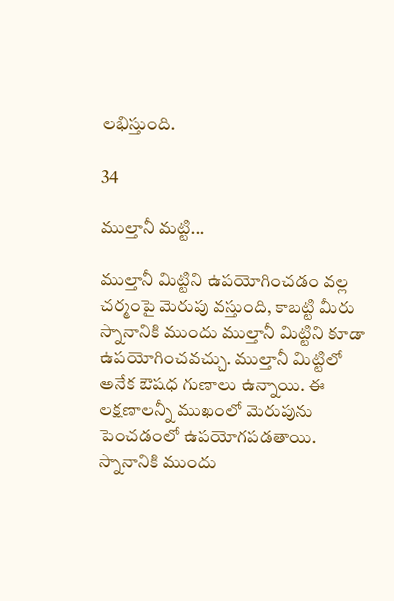లభిస్తుంది.

34

ముల్తానీ మట్టి...

ముల్తానీ మిట్టిని ఉపయోగించడం వల్ల చర్మంపై మెరుపు వస్తుంది, కాబట్టి మీరు స్నానానికి ముందు ముల్తానీ మిట్టిని కూడా ఉపయోగించవచ్చు. ముల్తానీ మిట్టిలో అనేక ఔషధ గుణాలు ఉన్నాయి. ఈ లక్షణాలన్నీ ముఖంలో మెరుపును పెంచడంలో ఉపయోగపడతాయి. స్నానానికి ముందు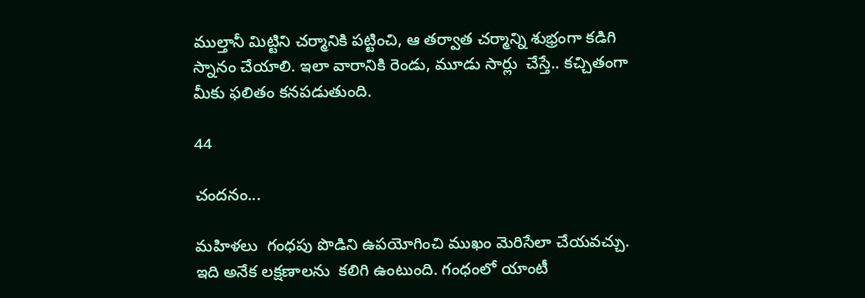ముల్తానీ మిట్టిని చర్మానికి పట్టించి, ఆ తర్వాత చర్మాన్ని శుభ్రంగా కడిగి స్నానం చేయాలి. ఇలా వారానికి రెండు, మూడు సార్లు  చేస్తే.. కచ్చితంగా మీకు ఫలితం కనపడుతుంది.

44

చందనం...

మహిళలు  గంధపు పొడిని ఉపయోగించి ముఖం మెరిసేలా చేయవచ్చు. ఇది అనేక లక్షణాలను  కలిగి ఉంటుంది. గంధంలో యాంటీ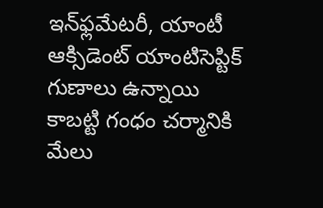ఇన్‌ఫ్లమేటరీ, యాంటీ ఆక్సిడెంట్ యాంటిసెప్టిక్ గుణాలు ఉన్నాయి కాబట్టి గంధం చర్మానికి మేలు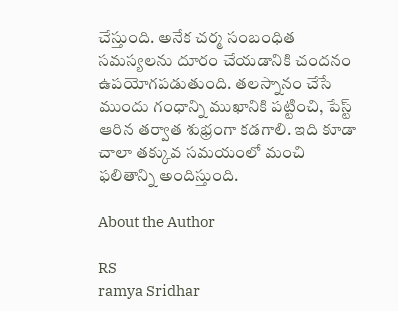చేస్తుంది. అనేక చర్మ సంబంధిత సమస్యలను దూరం చేయడానికి చందనం ఉపయోగపడుతుంది. తలస్నానం చేసే ముందు గంధాన్ని ముఖానికి పట్టించి, పేస్ట్ ఆరిన తర్వాత శుభ్రంగా కడగాలి. ఇది కూడా చాలా తక్కువ సమయంలో మంచి ఫలితాన్ని అందిస్తుంది.

About the Author

RS
ramya Sridhar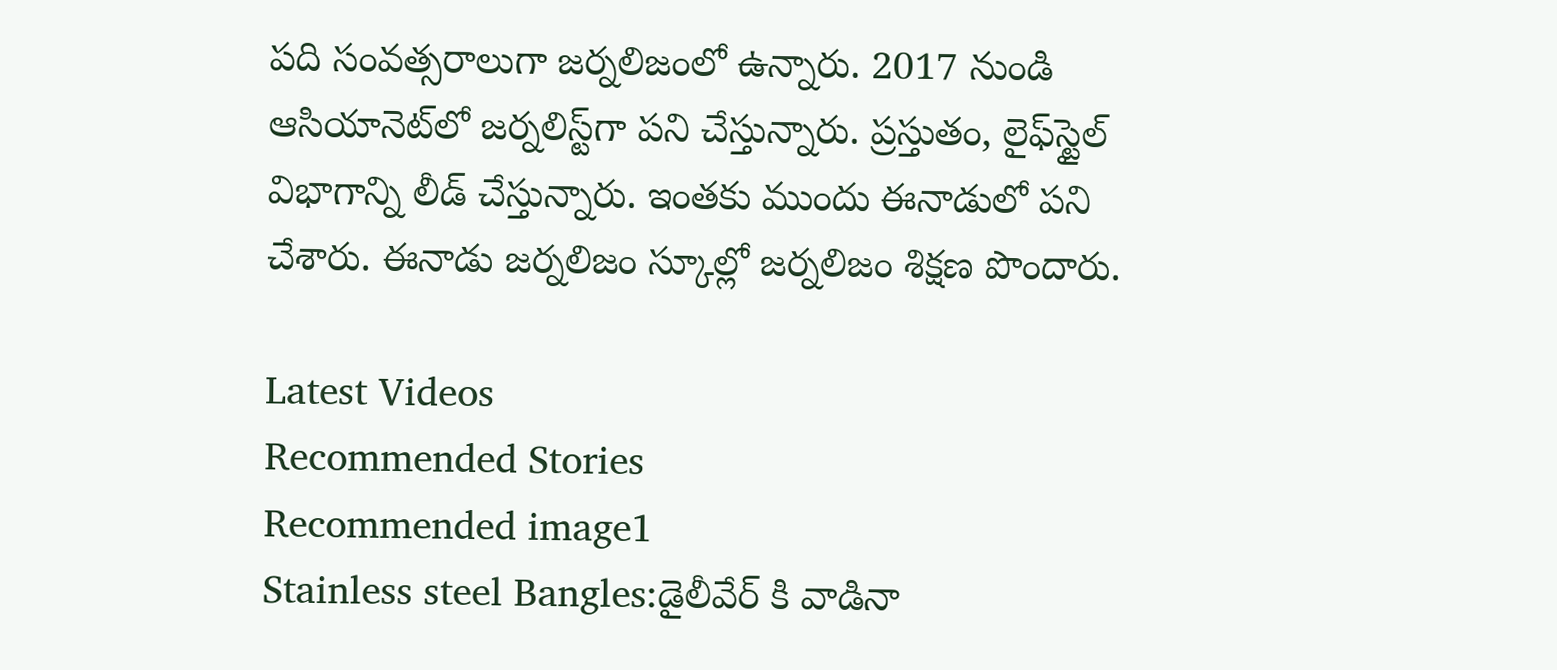పది సంవత్సరాలుగా జర్నలిజంలో ఉన్నారు. 2017 నుండి ఆసియానెట్‌లో జర్నలిస్ట్‌గా పని చేస్తున్నారు. ప్రస్తుతం, లైఫ్‌స్టైల్ విభాగాన్ని లీడ్ చేస్తున్నారు. ఇంతకు ముందు ఈనాడులో పని చేశారు. ఈనాడు జర్నలిజం స్కూల్లో జర్నలిజం శిక్షణ పొందారు.

Latest Videos
Recommended Stories
Recommended image1
Stainless steel Bangles:డైలీవేర్ కి వాడినా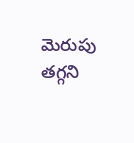మెరుపు తగ్గని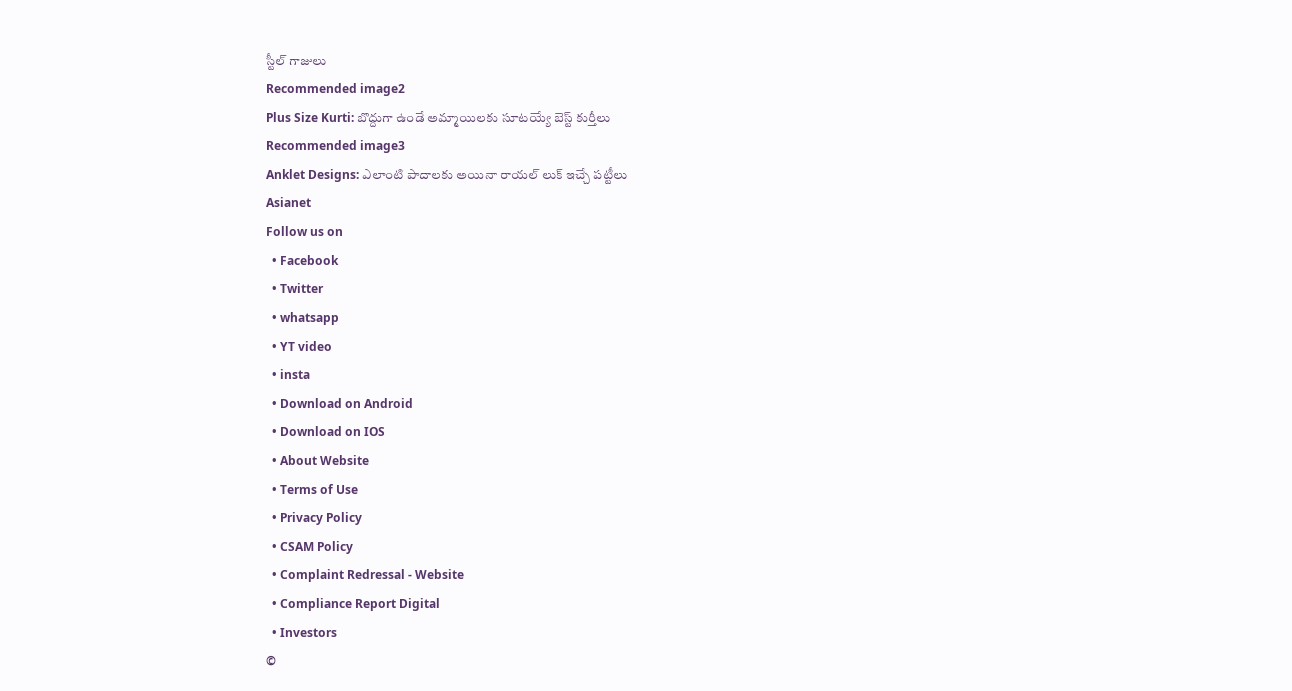స్టీల్ గాజులు
Recommended image2
Plus Size Kurti: బొద్దుగా ఉండే అమ్మాయిలకు సూటయ్యే బెస్ట్ కుర్తీలు
Recommended image3
Anklet Designs: ఎలాంటి పాదాలకు అయినా రాయల్ లుక్ ఇచ్చే పట్టీలు
Asianet
Follow us on
  • Facebook
  • Twitter
  • whatsapp
  • YT video
  • insta
  • Download on Android
  • Download on IOS
  • About Website
  • Terms of Use
  • Privacy Policy
  • CSAM Policy
  • Complaint Redressal - Website
  • Compliance Report Digital
  • Investors
©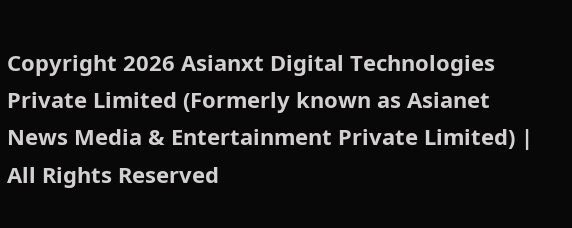Copyright 2026 Asianxt Digital Technologies Private Limited (Formerly known as Asianet News Media & Entertainment Private Limited) | All Rights Reserved